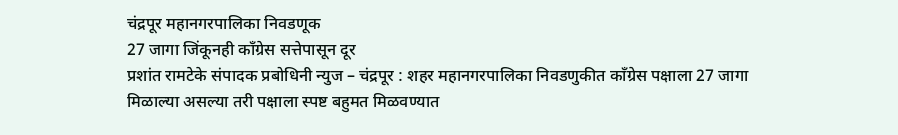चंद्रपूर महानगरपालिका निवडणूक
27 जागा जिंकूनही काँग्रेस सत्तेपासून दूर
प्रशांत रामटेके संपादक प्रबोधिनी न्युज – चंद्रपूर : शहर महानगरपालिका निवडणुकीत काँग्रेस पक्षाला 27 जागा मिळाल्या असल्या तरी पक्षाला स्पष्ट बहुमत मिळवण्यात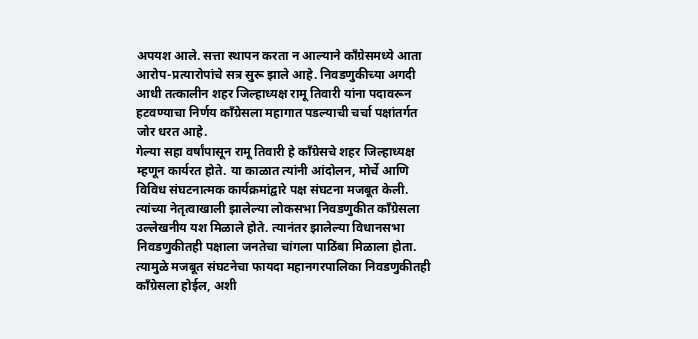अपयश आले. सत्ता स्थापन करता न आल्याने काँग्रेसमध्ये आता आरोप-प्रत्यारोपांचे सत्र सुरू झाले आहे. निवडणुकीच्या अगदी आधी तत्कालीन शहर जिल्हाध्यक्ष रामू तिवारी यांना पदावरून हटवण्याचा निर्णय काँग्रेसला महागात पडल्याची चर्चा पक्षांतर्गत जोर धरत आहे.
गेल्या सहा वर्षांपासून रामू तिवारी हे काँग्रेसचे शहर जिल्हाध्यक्ष म्हणून कार्यरत होते. या काळात त्यांनी आंदोलन, मोर्चे आणि विविध संघटनात्मक कार्यक्रमांद्वारे पक्ष संघटना मजबूत केली. त्यांच्या नेतृत्वाखाली झालेल्या लोकसभा निवडणुकीत काँग्रेसला उल्लेखनीय यश मिळाले होते. त्यानंतर झालेल्या विधानसभा निवडणुकीतही पक्षाला जनतेचा चांगला पाठिंबा मिळाला होता. त्यामुळे मजबूत संघटनेचा फायदा महानगरपालिका निवडणुकीतही काँग्रेसला होईल, अशी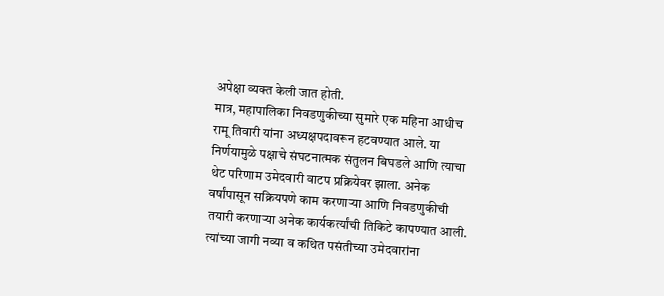अपेक्षा व्यक्त केली जात होती.
मात्र, महापालिका निवडणुकीच्या सुमारे एक महिना आधीच रामू तिवारी यांना अध्यक्षपदावरून हटवण्यात आले. या निर्णयामुळे पक्षाचे संघटनात्मक संतुलन बिघडले आणि त्याचा थेट परिणाम उमेदवारी वाटप प्रक्रियेवर झाला. अनेक वर्षांपासून सक्रियपणे काम करणाऱ्या आणि निवडणुकीची तयारी करणाऱ्या अनेक कार्यकर्त्यांची तिकिटे कापण्यात आली. त्यांच्या जागी नव्या व कथित पसंतीच्या उमेदवारांना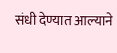संधी देण्यात आल्याने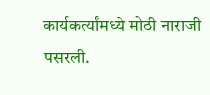कार्यकर्त्यांमध्ये मोठी नाराजी पसरली.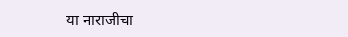या नाराजीचा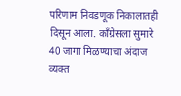परिणाम निवडणूक निकालातही दिसून आला. काँग्रेसला सुमारे 40 जागा मिळण्याचा अंदाज व्यक्त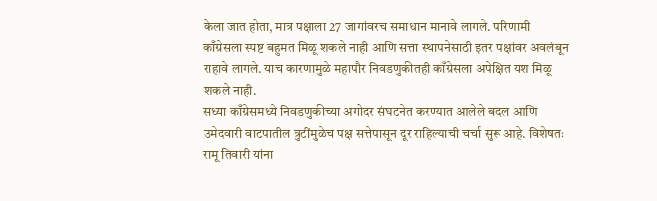केला जात होता, मात्र पक्षाला 27 जागांवरच समाधान मानावे लागले. परिणामी काँग्रेसला स्पष्ट बहुमत मिळू शकले नाही आणि सत्ता स्थापनेसाठी इतर पक्षांवर अवलंबून राहावे लागले. याच कारणामुळे महापौर निवडणुकीतही काँग्रेसला अपेक्षित यश मिळू शकले नाही.
सध्या काँग्रेसमध्ये निवडणुकीच्या अगोदर संघटनेत करण्यात आलेले बदल आणि उमेदवारी वाटपातील त्रुटींमुळेच पक्ष सत्तेपासून दूर राहिल्याची चर्चा सुरू आहे. विशेषतः रामू तिवारी यांना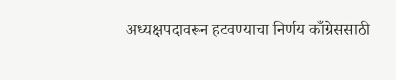अध्यक्षपदावरून हटवण्याचा निर्णय काँग्रेससाठी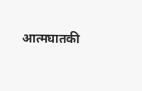आत्मघातकी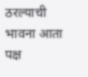ठरल्याची भावना आता पक्ष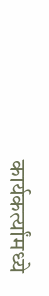कार्यकर्त्यांमध्ये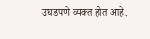उघडपणे व्यक्त होत आहे.